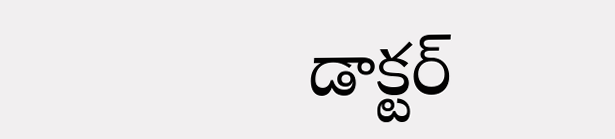డాక్టర్‌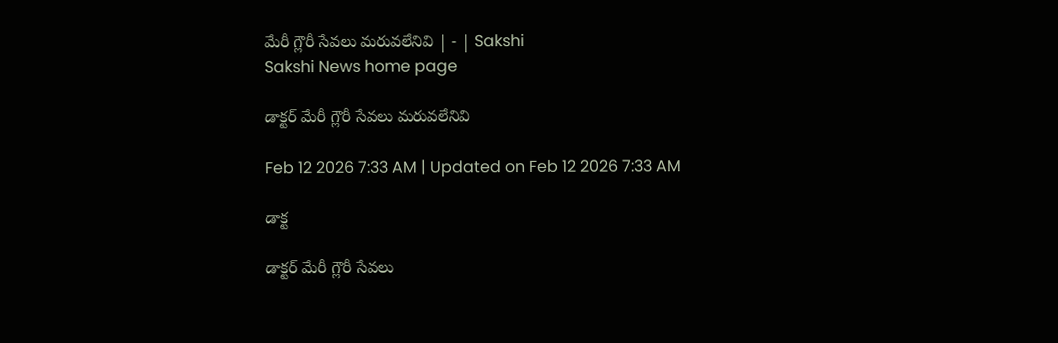మేరీ గ్లౌరీ సేవలు మరువలేనివి | - | Sakshi
Sakshi News home page

డాక్టర్‌ మేరీ గ్లౌరీ సేవలు మరువలేనివి

Feb 12 2026 7:33 AM | Updated on Feb 12 2026 7:33 AM

డాక్ట

డాక్టర్‌ మేరీ గ్లౌరీ సేవలు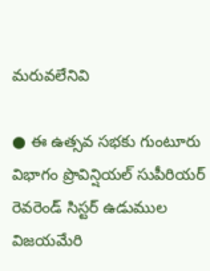మరువలేనివి

● ఈ ఉత్సవ సభకు గుంటూరు విభాగం ప్రొవిన్షియల్‌ సుపీరియర్‌ రెవరెండ్‌ సిస్టర్‌ ఉడుముల విజయమేరి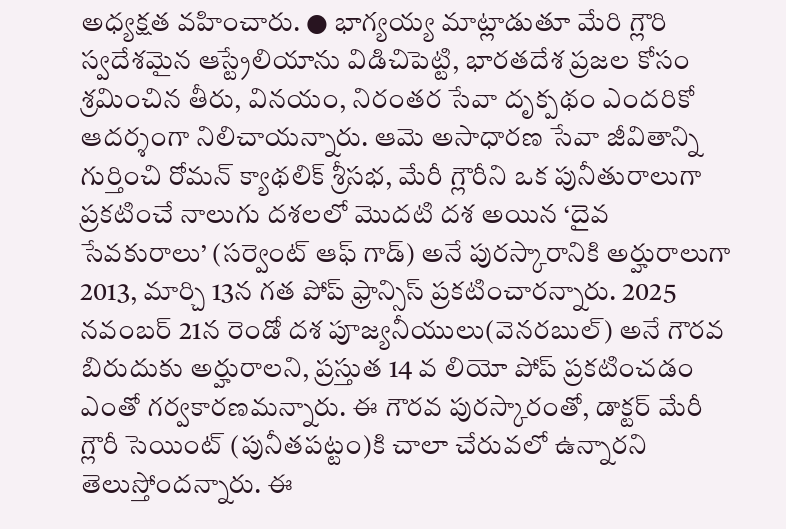అధ్యక్షత వహించారు. ● భాగ్యయ్య మాట్లాడుతూ మేరి గ్లౌరి స్వదేశమైన ఆస్ట్రేలియాను విడిచిపెట్టి, భారతదేశ ప్రజల కోసం శ్రమించిన తీరు, వినయం, నిరంతర సేవా దృక్పథం ఎందరికో ఆదర్శంగా నిలిచాయన్నారు. ఆమె అసాధారణ సేవా జీవితాన్ని గుర్తించి రోమన్‌ క్యాథలిక్‌ శ్రీసభ, మేరీ గ్లౌరీని ఒక పునీతురాలుగా ప్రకటించే నాలుగు దశలలో మొదటి దశ అయిన ‘దైవ సేవకురాలు’ (సర్వెంట్‌ ఆఫ్‌ గాడ్‌) అనే పురస్కారానికి అర్హురాలుగా 2013, మార్చి 13న గత పోప్‌ ఫ్రాన్సిస్‌ ప్రకటించారన్నారు. 2025 నవంబర్‌ 21న రెండో దశ పూజ్యనీయులు(వెనరబుల్‌) అనే గౌరవ బిరుదుకు అర్హురాలని, ప్రస్తుత 14 వ లియో పోప్‌ ప్రకటించడం ఎంతో గర్వకారణమన్నారు. ఈ గౌరవ పురస్కారంతో, డాక్టర్‌ మేరీ గ్లౌరీ సెయింట్‌ (పునీతపట్టం)కి చాలా చేరువలో ఉన్నారని తెలుస్తోందన్నారు. ఈ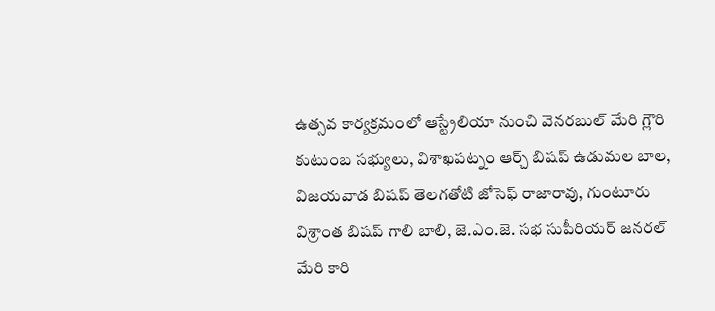ఉత్సవ కార్యక్రమంలో ఆస్ట్రేలియా నుంచి వెనరబుల్‌ మేరి గ్లౌరి కుటుంబ సభ్యులు, విశాఖపట్నం ఆర్చ్‌ బిషప్‌ ఉడుమల బాల, విజయవాడ బిషప్‌ తెలగతోటి జోసెఫ్‌ రాజారావు, గుంటూరు విశ్రాంత బిషప్‌ గాలి బాలి, జె.ఎం.జె. సభ సుపీరియర్‌ జనరల్‌ మేరి కారి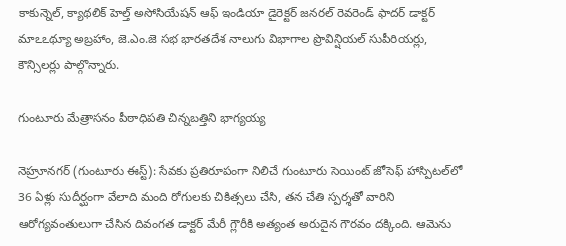కాకున్నెల్‌, క్యాథలిక్‌ హెల్త్‌ అసోసియేషన్‌ ఆఫ్‌ ఇండియా డైరెక్టర్‌ జనరల్‌ రెవరెండ్‌ ఫాదర్‌ డాక్టర్‌ మాఽఽథ్యూ అబ్రహాం, జె.ఎం.జె సభ భారతదేశ నాలుగు విభాగాల ప్రొవిన్షియల్‌ సుపీరియర్లు, కౌన్సిలర్లు పాల్గొన్నారు.

గుంటూరు మేత్రాసనం పీఠాధిపతి చిన్నబత్తిని భాగ్యయ్య

నెహ్రూనగర్‌ (గుంటూరు ఈస్ట్‌): సేవకు ప్రతిరూపంగా నిలిచే గుంటూరు సెయింట్‌ జోసెఫ్‌ హాస్పిటల్‌లో 36 ఏళ్లు సుదీర్ఘంగా వేలాది మంది రోగులకు చికిత్సలు చేసి, తన చేతి స్పర్శతో వారిని ఆరోగ్యవంతులుగా చేసిన దివంగత డాక్టర్‌ మేరీ గ్లౌరీకి అత్యంత అరుదైన గౌరవం దక్కింది. ఆమెను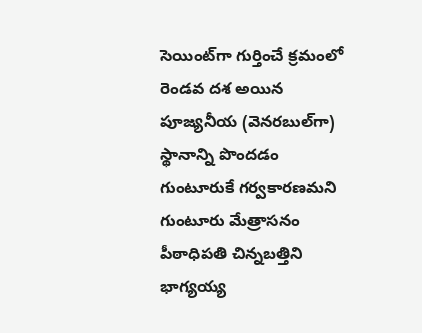సెయింట్‌గా గుర్తించే క్రమంలో రెండవ దశ అయిన పూజ్యనీయ (వెనరబుల్‌గా) స్థానాన్ని పొందడం గుంటూరుకే గర్వకారణమని గుంటూరు మేత్రాసనం పీఠాధిపతి చిన్నబత్తిని భాగ్యయ్య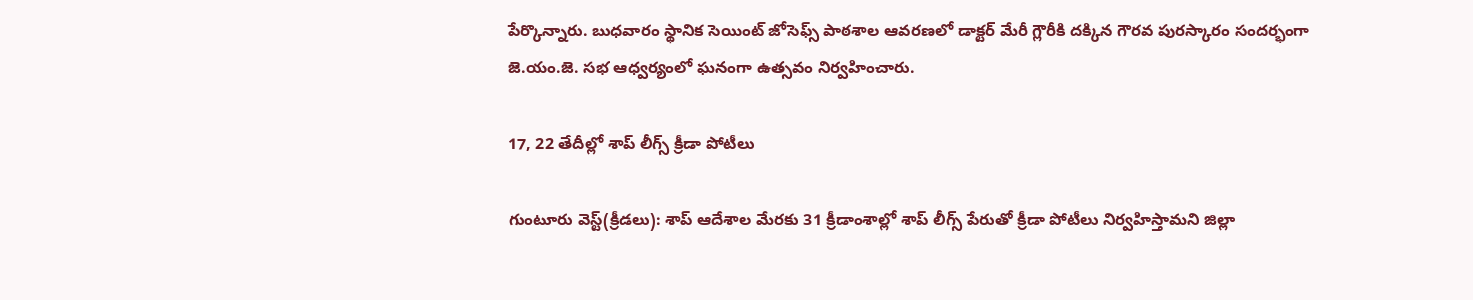పేర్కొన్నారు. బుధవారం స్థానిక సెయింట్‌ జోసెఫ్స్‌ పాఠశాల ఆవరణలో డాక్టర్‌ మేరీ గ్లౌరీకి దక్కిన గౌరవ పురస్కారం సందర్భంగా జె.యం.జె. సభ ఆధ్వర్యంలో ఘనంగా ఉత్సవం నిర్వహించారు.

17, 22 తేదీల్లో శాప్‌ లీగ్స్‌ క్రీడా పోటీలు

గుంటూరు వెస్ట్‌(క్రీడలు): శాప్‌ ఆదేశాల మేరకు 31 క్రీడాంశాల్లో శాప్‌ లీగ్స్‌ పేరుతో క్రీడా పోటీలు నిర్వహిస్తామని జిల్లా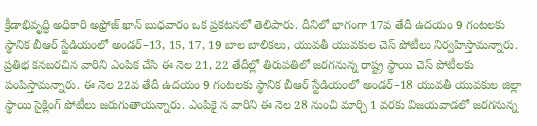క్రీడాభివృద్ధి అధికారి అఫ్రోజ్‌ ఖాన్‌ బుధవారం ఒక ప్రకటనలో తెలిపారు. దీనిలో భాగంగా 17వ తేదీ ఉదయం 9 గంటలకు స్థానిక బీఆర్‌ స్టేడియంలో అండర్‌–13, 15, 17, 19 బాల బాలికలు, యువతీ యువకుల చెస్‌ పోటీలు నిర్వహిస్తామన్నారు. ప్రతిభ కనబరచిన వారిని ఎంపిక చేసి ఈ నెల 21, 22 తేదీల్లో తిరుపతిలో జరగనున్న రాష్ట్ర స్థాయి చెస్‌ పోటీలకు పంపిస్తామన్నారు. ఈ నెల 22వ తేదీ ఉదయం 9 గంటలకు స్థానిక బీఆర్‌ స్టేడియంలో అండర్‌–18 యువతీ యువకుల జిల్లా స్థాయి సైక్లింగ్‌ పోటీలు జరుగుతాయన్నారు. ఎంపికై న వారిని ఈ నెల 28 నుంచి మార్చి 1 వరకు విజయవాడలో జరగనున్న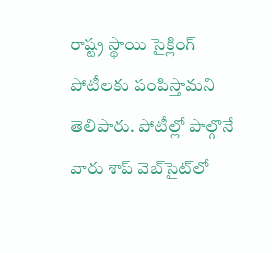రాష్ట్ర స్థాయి సైక్లింగ్‌ పోటీలకు పంపిస్తామని తెలిపారు. పోటీల్లో పాల్గొనే వారు శాప్‌ వెబ్‌సైట్‌లో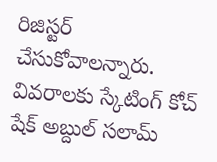రిజిస్టర్‌ చేసుకోవాలన్నారు. వివరాలకు స్కేటింగ్‌ కోచ్‌ షేక్‌ అబ్దుల్‌ సలామ్‌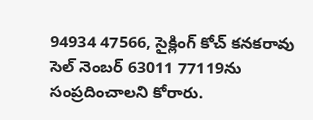94934 47566, సైక్లింగ్‌ కోచ్‌ కనకరావు సెల్‌ నెంబర్‌ 63011 77119ను సంప్రదించాలని కోరారు.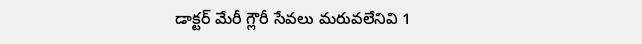డాక్టర్‌ మేరీ గ్లౌరీ సేవలు మరువలేనివి 1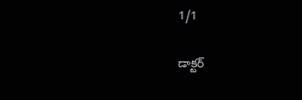1/1

డాక్టర్‌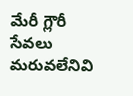మేరీ గ్లౌరీ సేవలు మరువలేనివి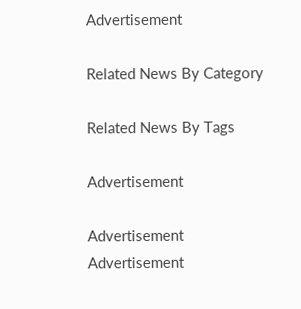Advertisement

Related News By Category

Related News By Tags

Advertisement

Advertisement
Advertisement